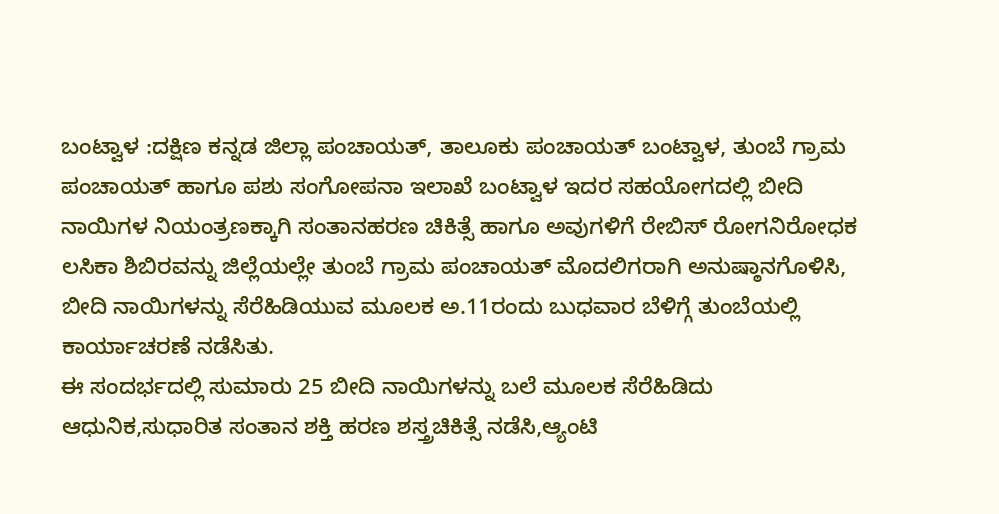ಬಂಟ್ವಾಳ :ದಕ್ಷಿಣ ಕನ್ನಡ ಜಿಲ್ಲಾ ಪಂಚಾಯತ್, ತಾಲೂಕು ಪಂಚಾಯತ್ ಬಂಟ್ವಾಳ, ತುಂಬೆ ಗ್ರಾಮ ಪಂಚಾಯತ್ ಹಾಗೂ ಪಶು ಸಂಗೋಪನಾ ಇಲಾಖೆ ಬಂಟ್ವಾಳ ಇದರ ಸಹಯೋಗದಲ್ಲಿ ಬೀದಿ ನಾಯಿಗಳ ನಿಯಂತ್ರಣಕ್ಕಾಗಿ ಸಂತಾನಹರಣ ಚಿಕಿತ್ಸೆ ಹಾಗೂ ಅವುಗಳಿಗೆ ರೇಬಿಸ್ ರೋಗನಿರೋಧಕ ಲಸಿಕಾ ಶಿಬಿರವನ್ನು ಜಿಲ್ಲೆಯಲ್ಲೇ ತುಂಬೆ ಗ್ರಾಮ ಪಂಚಾಯತ್ ಮೊದಲಿಗರಾಗಿ ಅನುಷ್ಠಾನಗೊಳಿಸಿ, ಬೀದಿ ನಾಯಿಗಳನ್ನು ಸೆರೆಹಿಡಿಯುವ ಮೂಲಕ ಅ.11ರಂದು ಬುಧವಾರ ಬೆಳಿಗ್ಗೆ ತುಂಬೆಯಲ್ಲಿ ಕಾರ್ಯಾಚರಣೆ ನಡೆಸಿತು.
ಈ ಸಂದರ್ಭದಲ್ಲಿ ಸುಮಾರು 25 ಬೀದಿ ನಾಯಿಗಳನ್ನು ಬಲೆ ಮೂಲಕ ಸೆರೆಹಿಡಿದು ಆಧುನಿಕ,ಸುಧಾರಿತ ಸಂತಾನ ಶಕ್ತಿ ಹರಣ ಶಸ್ತ್ರಚಿಕಿತ್ಸೆ ನಡೆಸಿ,ಆ್ಯಂಟಿ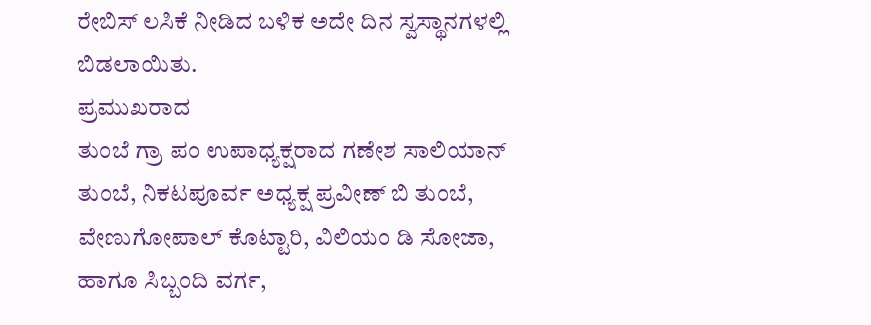ರೇಬಿಸ್ ಲಸಿಕೆ ನೀಡಿದ ಬಳಿಕ ಅದೇ ದಿನ ಸ್ವಸ್ಥಾನಗಳಲ್ಲಿ ಬಿಡಲಾಯಿತು.
ಪ್ರಮುಖರಾದ
ತುಂಬೆ ಗ್ರಾ ಪಂ ಉಪಾಧ್ಯಕ್ಷರಾದ ಗಣೇಶ ಸಾಲಿಯಾನ್ ತುಂಬೆ, ನಿಕಟಪೂರ್ವ ಅಧ್ಯಕ್ಷ ಪ್ರವೀಣ್ ಬಿ ತುಂಬೆ, ವೇಣುಗೋಪಾಲ್ ಕೊಟ್ಟಾರಿ, ವಿಲಿಯಂ ಡಿ ಸೋಜಾ, ಹಾಗೂ ಸಿಬ್ಬಂದಿ ವರ್ಗ,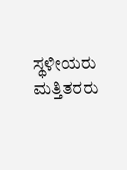ಸ್ಥಳೀಯರು ಮತ್ತಿತರರು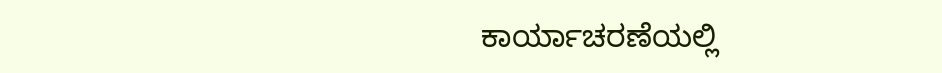ಕಾರ್ಯಾಚರಣೆಯಲ್ಲಿ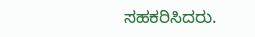ಸಹಕರಿಸಿದರು.